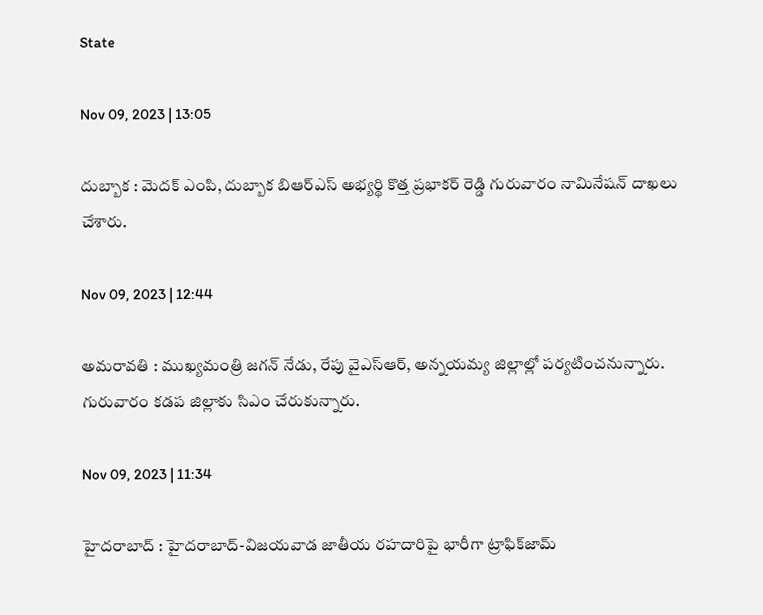State

Nov 09, 2023 | 13:05

దుబ్బాక : మెదక్‌ ఎంపి, దుబ్బాక బిఆర్‌ఎస్‌ అభ్యర్థి కొత్త ప్రభాకర్‌ రెడ్డి గురువారం నామినేషన్‌ దాఖలు చేశారు.

Nov 09, 2023 | 12:44

అమరావతి : ముఖ్యమంత్రి జగన్‌ నేడు, రేపు వైఎస్‌ఆర్‌, అన్నయమ్య జిల్లాల్లో పర్యటించనున్నారు. గురువారం కడప జిల్లాకు సిఎం చేరుకున్నారు.

Nov 09, 2023 | 11:34

హైదరాబాద్‌ : హైదరాబాద్‌-విజయవాడ జాతీయ రహదారిపై భారీగా ట్రాఫిక్‌జామ్‌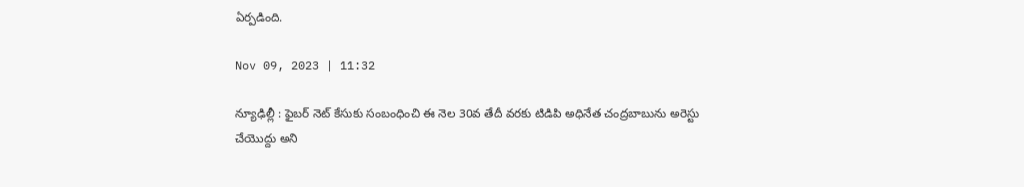ఏర్పడింది.

Nov 09, 2023 | 11:32

న్యూఢిల్లీ : ఫైబర్‌ నెట్‌ కేసుకు సంబంధించి ఈ నెల 30వ తేదీ వరకు టిడిపి అధినేత చంద్రబాబును అరెస్టు చేయొద్దు అని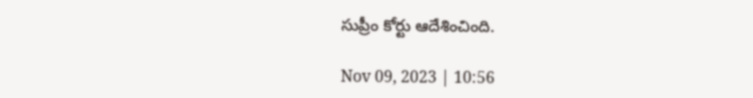సుప్రీం కోర్టు ఆదేశించింది.

Nov 09, 2023 | 10:56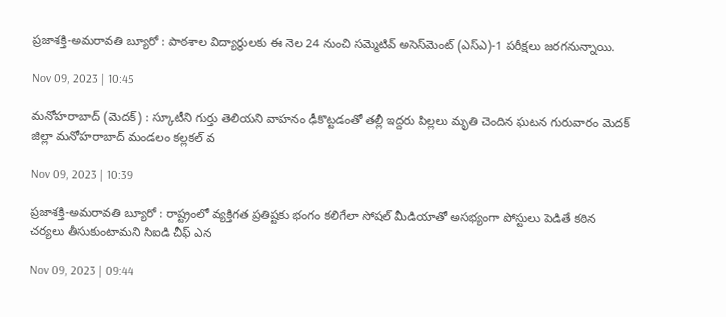ప్రజాశక్తి-అమరావతి బ్యూరో : పాఠశాల విద్యార్థులకు ఈ నెల 24 నుంచి సమ్మెటివ్‌ అసెస్‌మెంట్‌ (ఎస్‌ఎ)-1 పరీక్షలు జరగనున్నాయి.

Nov 09, 2023 | 10:45

మనోహరాబాద్‌ (మెదక్‌) : స్కూటీని గుర్తు తెలియని వాహనం ఢీకొట్టడంతో తల్లీ ఇద్దరు పిల్లలు మృతి చెందిన ఘటన గురువారం మెదక్‌ జిల్లా మనోహరాబాద్‌ మండలం కల్లకల్‌ వ

Nov 09, 2023 | 10:39

ప్రజాశక్తి-అమరావతి బ్యూరో : రాష్ట్రంలో వ్యక్తిగత ప్రతిష్టకు భంగం కలిగేలా సోషల్‌ మీడియాతో అసభ్యంగా పోస్టులు పెడితే కఠిన చర్యలు తీసుకుంటామని సిఐడి చీఫ్‌ ఎన

Nov 09, 2023 | 09:44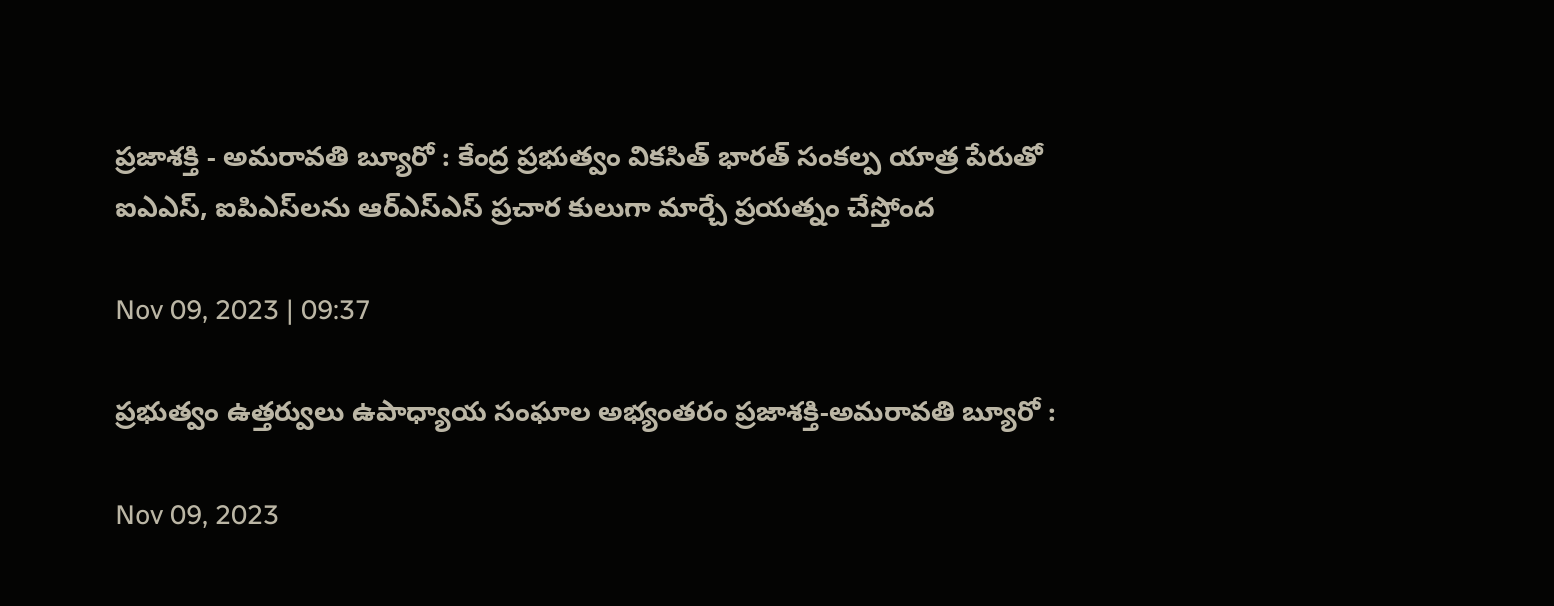ప్రజాశక్తి - అమరావతి బ్యూరో : కేంద్ర ప్రభుత్వం వికసిత్‌ భారత్‌ సంకల్ప యాత్ర పేరుతో ఐఎఎస్‌, ఐపిఎస్‌లను ఆర్‌ఎస్‌ఎస్‌ ప్రచార కులుగా మార్చే ప్రయత్నం చేస్తోంద

Nov 09, 2023 | 09:37

ప్రభుత్వం ఉత్తర్వులు ఉపాధ్యాయ సంఘాల అభ్యంతరం ప్రజాశక్తి-అమరావతి బ్యూరో :

Nov 09, 2023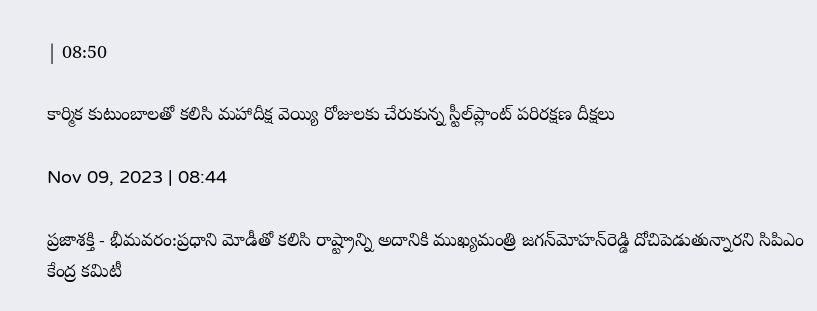| 08:50

కార్మిక కుటుంబాలతో కలిసి మహాదీక్ష వెయ్యి రోజులకు చేరుకున్న స్టీల్‌ప్లాంట్‌ పరిరక్షణ దీక్షలు

Nov 09, 2023 | 08:44

ప్రజాశక్తి - భీమవరం:ప్రధాని మోడీతో కలిసి రాష్ట్రాన్ని అదానికి ముఖ్యమంత్రి జగన్‌మోహన్‌రెడ్డి దోచిపెడుతున్నారని సిపిఎం కేంద్ర కమిటీ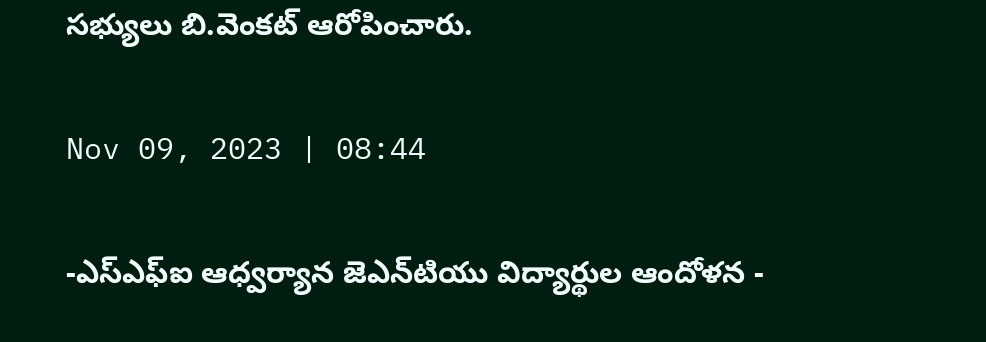సభ్యులు బి.వెంకట్‌ ఆరోపించారు.

Nov 09, 2023 | 08:44

-ఎస్‌ఎఫ్‌ఐ ఆధ్వర్యాన జెఎన్‌టియు విద్యార్థుల ఆందోళన -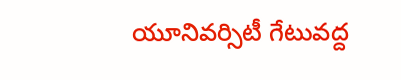యూనివర్సిటీ గేటువద్ద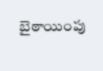బైఠాయింపు